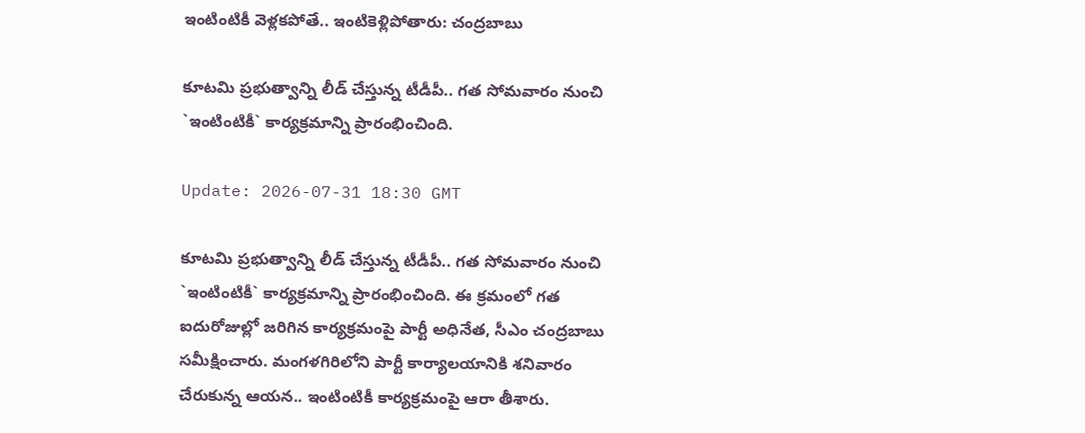ఇంటింటికీ వెళ్ల‌క‌పోతే.. ఇంటికెళ్లిపోతారు: చంద్ర‌బాబు

కూటమి ప్ర‌భుత్వాన్ని లీడ్ చేస్తున్న టీడీపీ.. గ‌త సోమ‌వారం నుంచి `ఇంటింటికీ` కార్య‌క్ర‌మాన్ని ప్రారంభించింది.

Update: 2026-07-31 18:30 GMT

కూటమి ప్ర‌భుత్వాన్ని లీడ్ చేస్తున్న టీడీపీ.. గ‌త సోమ‌వారం నుంచి `ఇంటింటికీ` కార్య‌క్ర‌మాన్ని ప్రారంభించింది. ఈ క్ర‌మంలో గ‌త ఐదురోజుల్లో జ‌రిగిన కార్య‌క్ర‌మంపై పార్టీ అధినేత‌, సీఎం చంద్ర‌బాబు స‌మీక్షించారు. మంగ‌ళ‌గిరిలోని పార్టీ కార్యాల‌యానికి శ‌నివారం చేరుకున్న ఆయ‌న‌.. ఇంటింటికీ కార్య‌క్ర‌మంపై ఆరా తీశారు.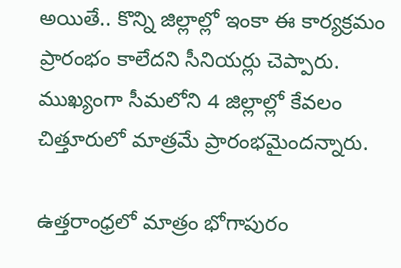అయితే.. కొన్ని జిల్లాల్లో ఇంకా ఈ కార్య‌క్ర‌మం ప్రారంభం కాలేద‌ని సీనియ‌ర్లు చెప్పారు. ముఖ్యంగా సీమ‌లోని 4 జిల్లాల్లో కేవ‌లం చిత్తూరులో మాత్ర‌మే ప్రారంభ‌మైంద‌న్నారు.

ఉత్త‌రాంధ్ర‌లో మాత్రం భోగాపురం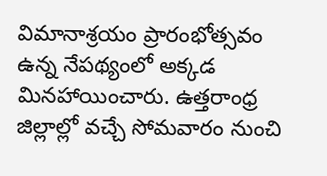విమానాశ్ర‌యం ప్రారంభోత్స‌వం ఉన్న నేప‌థ్యంలో అక్క‌డ మిన‌హాయించారు. ఉత్త‌రాంధ్ర జిల్లాల్లో వ‌చ్చే సోమ‌వారం నుంచి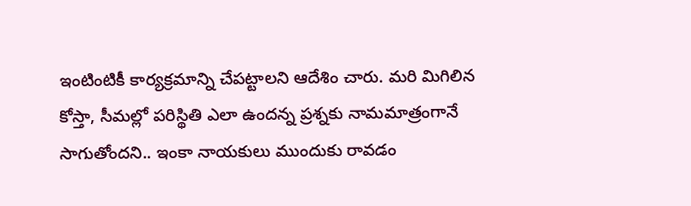ఇంటింటికీ కార్య‌క్ర‌మాన్ని చేప‌ట్టాల‌ని ఆదేశిం చారు. మ‌రి మిగిలిన కోస్తా, సీమ‌ల్లో ప‌రిస్థితి ఎలా ఉంద‌న్న ప్ర‌శ్న‌కు నామ‌మాత్రంగానే సాగుతోంద‌ని.. ఇంకా నాయ‌కులు ముందుకు రావ‌డం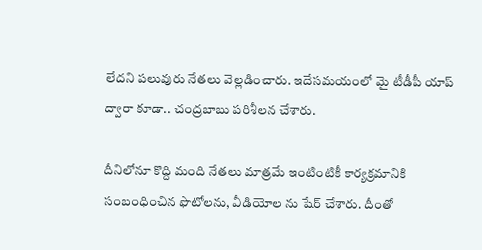లేద‌ని ప‌లువురు నేత‌లు వెల్ల‌డించారు. ఇదేస‌మ‌యంలో మై టీడీపీ యాప్ ద్వారా కూడా.. చంద్ర‌బాబు ప‌రిశీల‌న చేశారు.

దీనిలోనూ కొద్ది మంది నేత‌లు మాత్ర‌మే ఇంటింటికీ కార్య‌క్ర‌మానికి సంబంధించిన ఫొటోల‌ను, వీడియోల ను షేర్ చేశారు. దీంతో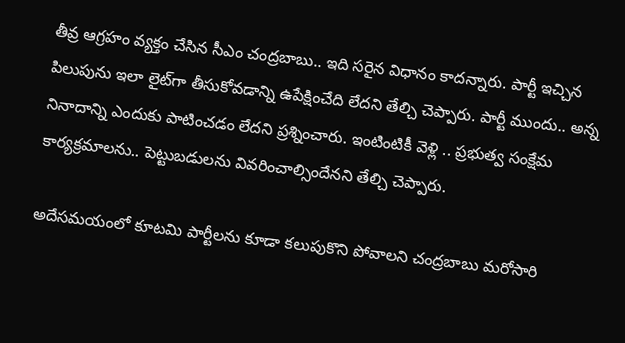తీవ్ర ఆగ్ర‌హం వ్య‌క్తం చేసిన సీఎం చంద్ర‌బాబు.. ఇది స‌రైన విధానం కాద‌న్నారు. పార్టీ ఇచ్చిన పిలుపును ఇలా లైట్‌గా తీసుకోవ‌డాన్ని ఉపేక్షించేది లేద‌ని తేల్చి చెప్పారు. పార్టీ ముందు.. అన్న నినాదాన్ని ఎందుకు పాటించ‌డం లేద‌ని ప్ర‌శ్నించారు. ఇంటింటికీ వెళ్లి .. ప్ర‌భుత్వ సంక్షేమ కార్య‌క్ర‌మాల‌ను.. పెట్టుబ‌డులను వివ‌రించాల్సిందేన‌ని తేల్చి చెప్పారు.

అదేస‌మ‌యంలో కూట‌మి పార్టీల‌ను కూడా క‌లుపుకొని పోవాల‌ని చంద్ర‌బాబు మ‌రోసారి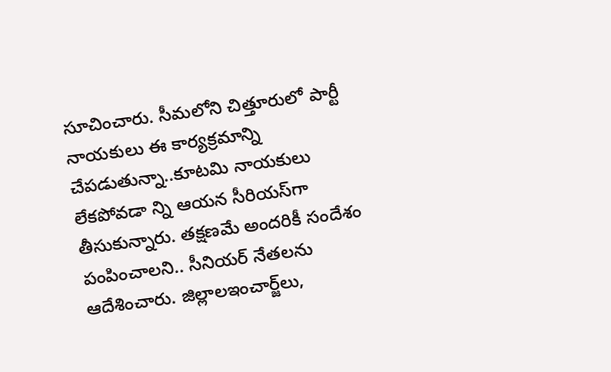సూచించారు. సీమ‌లోని చిత్తూరులో పార్టీ నాయ‌కులు ఈ కార్య‌క్ర‌మాన్ని చేప‌డుతున్నా..కూట‌మి నాయ‌కులు లేక‌పోవ‌డా న్ని ఆయ‌న సీరియ‌స్‌గా తీసుకున్నారు. త‌క్ష‌ణ‌మే అంద‌రికీ సందేశం పంపించాల‌ని.. సీనియ‌ర్ నేత‌ల‌ను ఆదేశించారు. జిల్లాలఇంచార్జ్‌లు,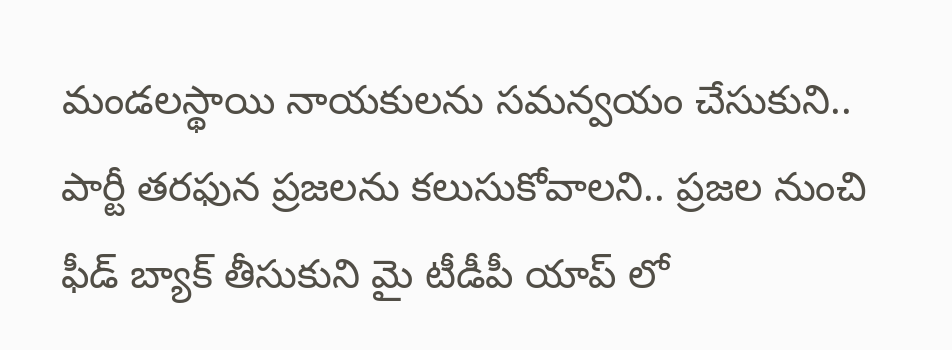మండ‌ల‌స్థాయి నాయ‌కుల‌ను స‌మన్వ‌యం చేసుకుని.. పార్టీ త‌ర‌ఫున ప్ర‌జ‌ల‌ను క‌లుసుకోవాల‌ని.. ప్ర‌జ‌ల నుంచి ఫీడ్ బ్యాక్ తీసుకుని మై టీడీపీ యాప్ లో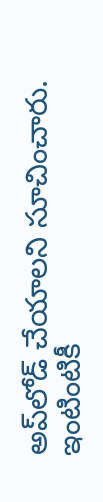అప్‌లోడ్ చేయాల‌ని సూచించారు. ఇంటింటికీ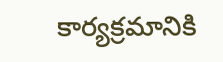కార్య‌క్ర‌మానికి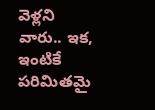వెళ్ల‌ని వారు.. ఇక‌, ఇంటికే ప‌రిమిత‌మై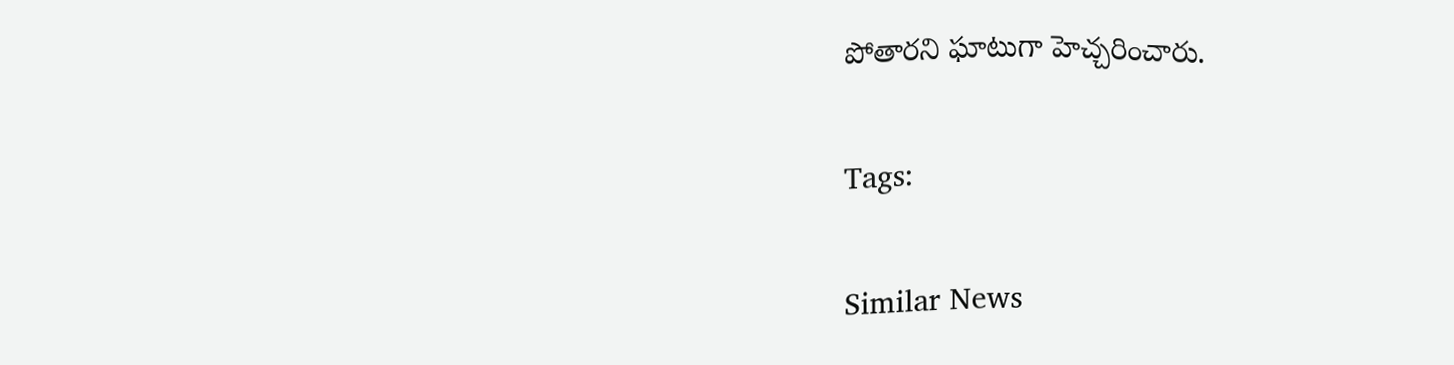పోతార‌ని ఘాటుగా హెచ్చ‌రించారు.

Tags:

Similar News